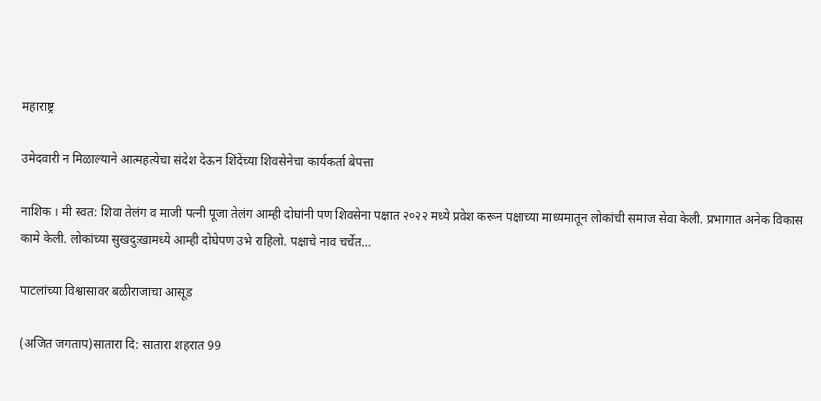महाराष्ट्र

उमेदवारी न मिळाल्याने आत्महत्येचा संदेश देऊन शिंदेंच्या शिवसेनेचा कार्यकर्ता बेपत्ता

नाशिक । मी स्वत: शिवा तेलंग व माजी पत्नी पूजा तेलंग आम्ही दोघांनी पण शिवसेना पक्षात २०२२ मध्ये प्रवेश करून पक्षाच्या माध्यमातून लोकांची समाज सेवा केली. प्रभागात अनेक विकास कामे केली. लोकांच्या सुखदुःखामध्ये आम्ही दोघेपण उभे राहिलो. पक्षाचे नाव चर्चेत…

पाटलांच्या विश्वासावर बळीराजाचा आसूड

(अजित जगताप)सातारा दि: सातारा शहरात 99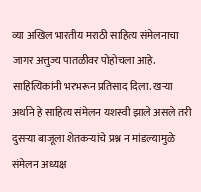व्या अखिल भारतीय मराठी साहित्य संमेलनाचा जागर अत्तुज्य पातळीवर पोहोचला आहे. साहित्यिकांनी भरभरून प्रतिसाद दिला. खऱ्या अर्थाने हे साहित्य संमेलन यशस्वी झाले असले तरी दुसऱ्या बाजूला शेतकऱ्यांचे प्रश्न न मांडल्यामुळे संमेलन अध्यक्ष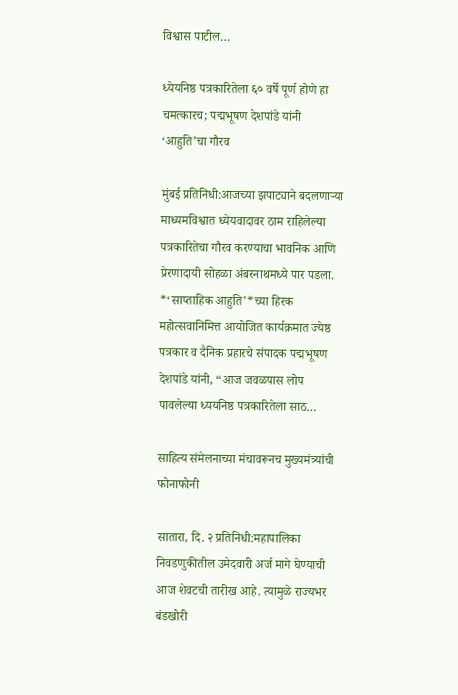विश्वास पाटील…

ध्येयनिष्ठ पत्रकारितेला ६० वर्षे पूर्ण होणे हा चमत्कारच; पद्मभूषण देशपांडे यांनी ‘आहुति’चा गौरव

मुंबई प्रतिनिधी:आजच्या झपाट्याने बदलणाऱ्या माध्यमविश्वात ध्येयवादावर ठाम राहिलेल्या पत्रकारितेचा गौरव करण्याचा भावनिक आणि प्रेरणादायी सोहळा अंबरनाथमध्ये पार पडला. *‘साप्ताहिक आहुति’*च्या हिरक महोत्सवानिमित्त आयोजित कार्यक्रमात ज्येष्ठ पत्रकार व दैनिक प्रहारचे संपादक पद्मभूषण देशपांडे यांनी, “आज जवळपास लोप पावलेल्या ध्ययनिष्ठ पत्रकारितेला साठ…

साहित्य संमेलनाच्या मंचावरूनच मुख्यमंत्र्यांची फोनाफोनी

सातारा, दि. २ प्रतिनिधी:महापालिका निवडणुकीतील उमेदवारी अर्ज मागे घेण्याची आज शेवटची तारीख आहे. त्यामुळे राज्यभर बंडखोरी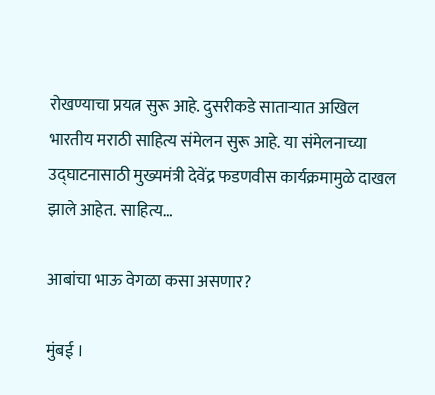रोखण्याचा प्रयत्न सुरू आहे. दुसरीकडे साताऱ्यात अखिल भारतीय मराठी साहित्य संमेलन सुरू आहे. या संमेलनाच्या उद्घाटनासाठी मुख्यमंत्री देवेंद्र फडणवीस कार्यक्रमामुळे दाखल झाले आहेत. साहित्य…

आबांचा भाऊ वेगळा कसा असणार?

मुंबई ।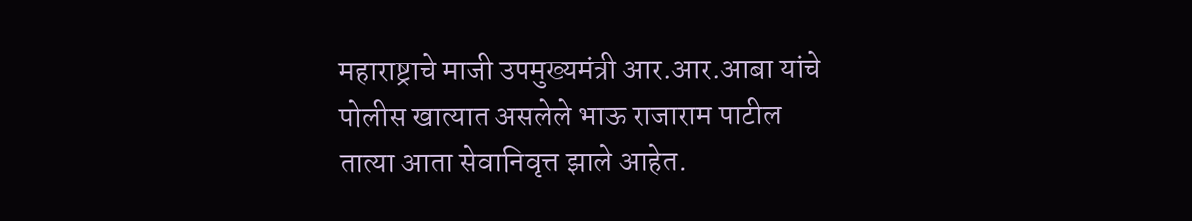महाराष्ट्राचे माजी उपमुख्यमंत्री आर.आर.आबा यांचे पोलीस खात्यात असलेले भाऊ राजाराम पाटील तात्या आता सेवानिवृत्त झाले आहेत.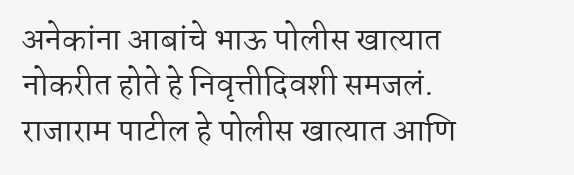अनेकांना आबांचे भाऊ पोलीस खात्यात नोकरीत होते हे निवृत्तीदिवशी समजलं. राजाराम पाटील हे पोलीस खात्यात आणि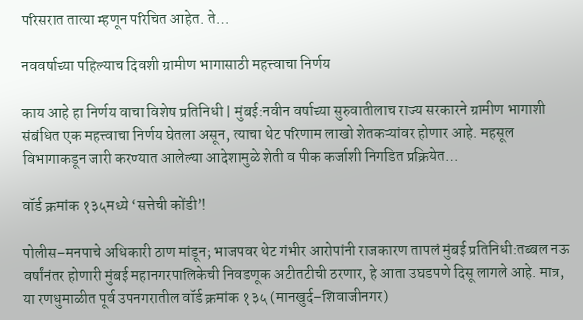परिसरात तात्या म्हणून परिचित आहेत. ते…

नववर्षाच्या पहिल्याच दिवशी ग्रामीण भागासाठी महत्त्वाचा निर्णय

काय आहे हा निर्णय वाचा विशेष प्रतिनिधी | मुंबई:नवीन वर्षाच्या सुरुवातीलाच राज्य सरकारने ग्रामीण भागाशी संबंधित एक महत्त्वाचा निर्णय घेतला असून, त्याचा थेट परिणाम लाखो शेतकऱ्यांवर होणार आहे. महसूल विभागाकडून जारी करण्यात आलेल्या आदेशामुळे शेती व पीक कर्जाशी निगडित प्रक्रियेत…

वॉर्ड क्रमांक १३५मध्ये ‘सत्तेची कोंडी’!

पोलीस–मनपाचे अधिकारी ठाण मांडून; भाजपवर थेट गंभीर आरोपांनी राजकारण तापलं मुंबई प्रतिनिधी:तब्बल नऊ वर्षांनंतर होणारी मुंबई महानगरपालिकेची निवडणूक अटीतटीची ठरणार, हे आता उघडपणे दिसू लागले आहे. मात्र, या रणधुमाळीत पूर्व उपनगरातील वॉर्ड क्रमांक १३५ (मानखुर्द–शिवाजीनगर)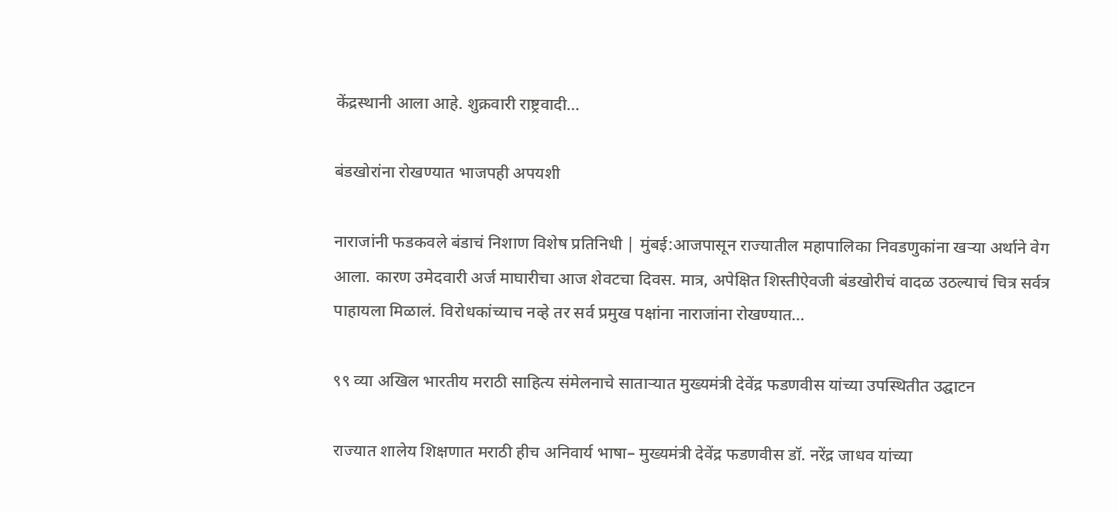केंद्रस्थानी आला आहे. शुक्रवारी राष्ट्रवादी…

बंडखोरांना रोखण्यात भाजपही अपयशी

नाराजांनी फडकवले बंडाचं निशाण विशेष प्रतिनिधी | मुंबई:आजपासून राज्यातील महापालिका निवडणुकांना खऱ्या अर्थाने वेग आला. कारण उमेदवारी अर्ज माघारीचा आज शेवटचा दिवस. मात्र, अपेक्षित शिस्तीऐवजी बंडखोरीचं वादळ उठल्याचं चित्र सर्वत्र पाहायला मिळालं. विरोधकांच्याच नव्हे तर सर्व प्रमुख पक्षांना नाराजांना रोखण्यात…

९९ व्या अखिल भारतीय मराठी साहित्य संमेलनाचे साताऱ्यात मुख्यमंत्री देवेंद्र फडणवीस यांच्या उपस्थितीत उद्घाटन

राज्यात शालेय शिक्षणात मराठी हीच अनिवार्य भाषा– मुख्यमंत्री देवेंद्र फडणवीस डॉ. नरेंद्र जाधव यांच्या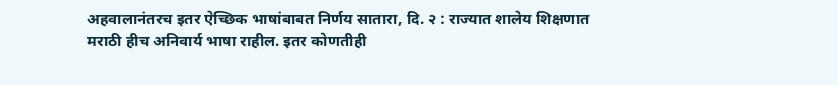अहवालानंतरच इतर ऐच्छिक भाषांबाबत निर्णय सातारा, दि. २ : राज्यात शालेय शिक्षणात मराठी हीच अनिवार्य भाषा राहील. इतर कोणतीही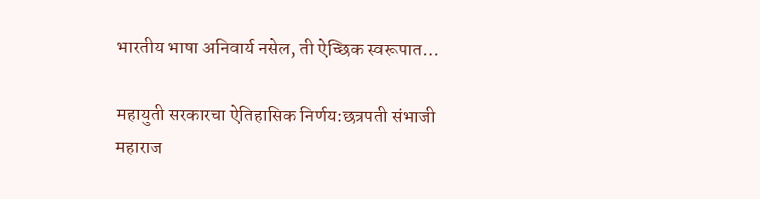भारतीय भाषा अनिवार्य नसेल, ती ऐच्छिक स्वरूपात…

महायुती सरकारचा ऐतिहासिक निर्णय:छत्रपती संभाजी महाराज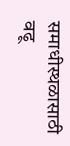समाधीस्थळासाठी वढू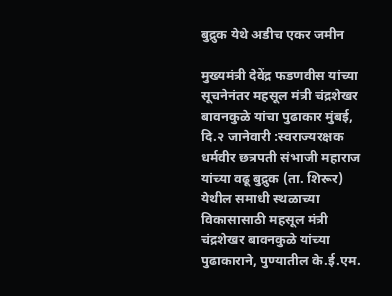बुद्रुक येथे अडीच एकर जमीन

मुख्यमंत्री देवेंद्र फडणवीस यांच्या सूचनेनंतर महसूल मंत्री चंद्रशेखर बावनकुळे यांचा पुढाकार मुंबई, दि.२ जानेवारी :स्वराज्यरक्षक धर्मवीर छत्रपती संभाजी महाराज यांच्या वढू बुद्रुक (ता. शिरूर) येथील समाधी स्थळाच्या विकासासाठी महसूल मंत्री चंद्रशेखर बावनकुळे यांच्या पुढाकाराने, पुण्यातील के.ई.एम.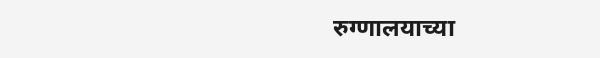रुग्णालयाच्या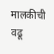मालकीची वढू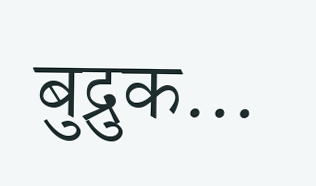बुद्रुक…